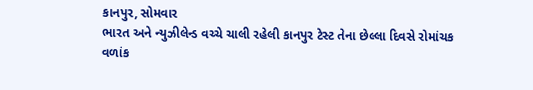કાનપુર, સોમવાર
ભારત અને ન્યુઝીલેન્ડ વચ્ચે ચાલી રહેલી કાનપુર ટેસ્ટ તેના છેલ્લા દિવસે રોમાંચક વળાંક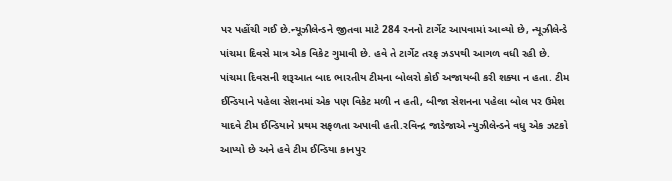પર પહોંચી ગઈ છે.ન્યૂઝીલેન્ડને જીતવા માટે 284 રનનો ટાર્ગેટ આપવામાં આવ્યો છે, ન્યૂઝીલેન્ડે પાંચમા દિવસે માત્ર એક વિકેટ ગુમાવી છે. હવે તે ટાર્ગેટ તરફ ઝડપથી આગળ વધી રહી છે.
પાંચમા દિવસની શરૂઆત બાદ ભારતીય ટીમના બોલરો કોઈ અજાયબી કરી શક્યા ન હતા. ટીમ ઈન્ડિયાને પહેલા સેશનમાં એક પણ વિકેટ મળી ન હતી, બીજા સેશનના પહેલા બોલ પર ઉમેશ યાદવે ટીમ ઈન્ડિયાને પ્રથમ સફળતા અપાવી હતી.રવિન્દ્ર જાડેજાએ ન્યુઝીલેન્ડને વધુ એક ઝટકો આપ્યો છે અને હવે ટીમ ઈન્ડિયા કાનપુર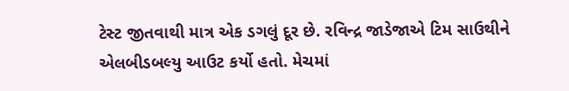ટેસ્ટ જીતવાથી માત્ર એક ડગલું દૂર છે. રવિન્દ્ર જાડેજાએ ટિમ સાઉથીને એલબીડબલ્યુ આઉટ કર્યો હતો. મેચમાં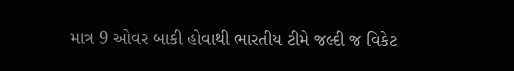માત્ર 9 ઓવર બાકી હોવાથી ભારતીય ટીમે જલ્દી જ વિકેટ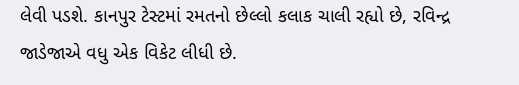લેવી પડશે. કાનપુર ટેસ્ટમાં રમતનો છેલ્લો કલાક ચાલી રહ્યો છે, રવિન્દ્ર જાડેજાએ વધુ એક વિકેટ લીધી છે.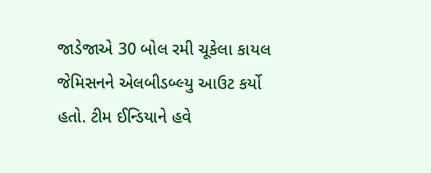જાડેજાએ 30 બોલ રમી ચૂકેલા કાયલ જેમિસનને એલબીડબ્લ્યુ આઉટ કર્યો હતો. ટીમ ઈન્ડિયાને હવે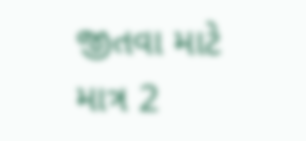જીતવા માટે માત્ર 2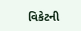વિકેટની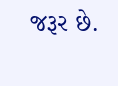જરૂર છે.